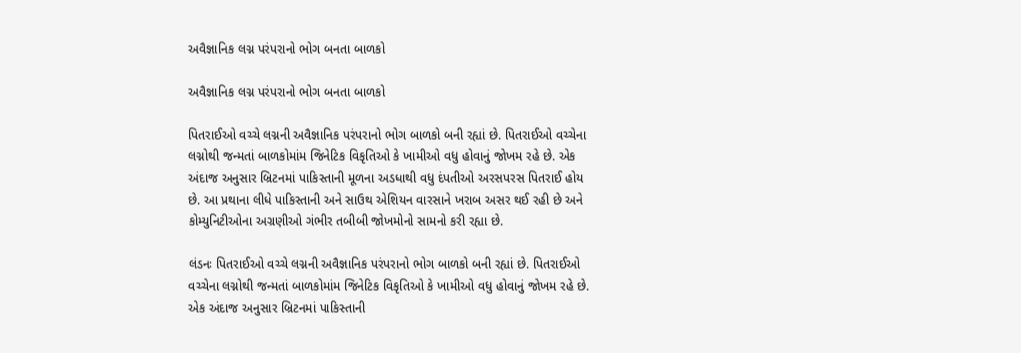અવૈજ્ઞાનિક લગ્ન પરંપરાનો ભોગ બનતા બાળકો

અવૈજ્ઞાનિક લગ્ન પરંપરાનો ભોગ બનતા બાળકો

પિતરાઈઓ વચ્ચે લગ્નની અવૈજ્ઞાનિક પરંપરાનો ભોગ બાળકો બની રહ્યાં છે. પિતરાઈઓ વચ્ચેના લગ્નોથી જન્મતાં બાળકોમાંમ જિનેટિક વિકૃતિઓ કે ખામીઓ વધુ હોવાનું જોખમ રહે છે. એક અંદાજ અનુસાર બ્રિટનમાં પાકિસ્તાની મૂળના અડધાથી વધુ દંપતીઓ અરસપરસ પિતરાઈ હોય છે. આ પ્રથાના લીધે પાકિસ્તાની અને સાઉથ એશિયન વારસાને ખરાબ અસર થઈ રહી છે અને કોમ્યુનિટીઓના અગ્રણીઓ ગંભીર તબીબી જોખમોનો સામનો કરી રહ્યા છે.

લંડનઃ પિતરાઈઓ વચ્ચે લગ્નની અવૈજ્ઞાનિક પરંપરાનો ભોગ બાળકો બની રહ્યાં છે. પિતરાઈઓ વચ્ચેના લગ્નોથી જન્મતાં બાળકોમાંમ જિનેટિક વિકૃતિઓ કે ખામીઓ વધુ હોવાનું જોખમ રહે છે. એક અંદાજ અનુસાર બ્રિટનમાં પાકિસ્તાની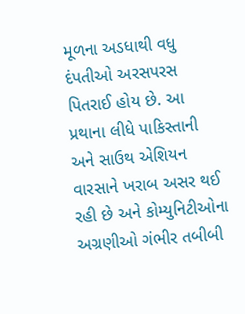મૂળના અડધાથી વધુ દંપતીઓ અરસપરસ પિતરાઈ હોય છે. આ પ્રથાના લીધે પાકિસ્તાની અને સાઉથ એશિયન વારસાને ખરાબ અસર થઈ રહી છે અને કોમ્યુનિટીઓના અગ્રણીઓ ગંભીર તબીબી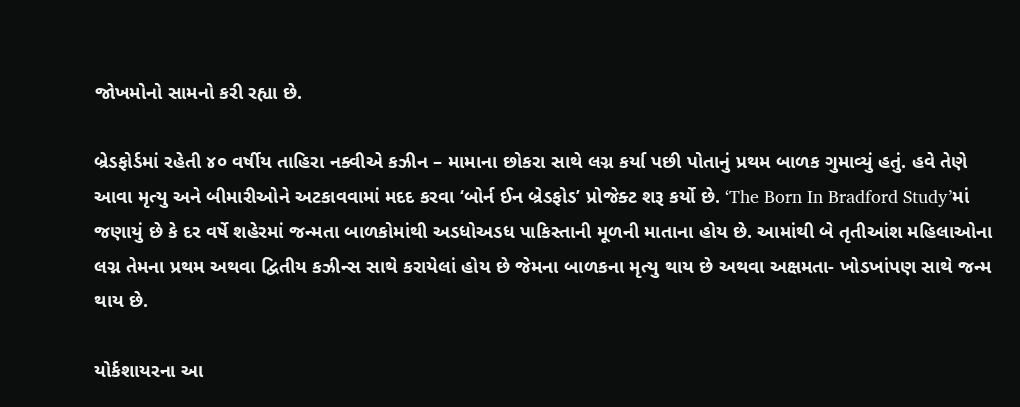જોખમોનો સામનો કરી રહ્યા છે.

બ્રેડફોર્ડમાં રહેતી ૪૦ વર્ષીય તાહિરા નક્વીએ કઝીન – મામાના છોકરા સાથે લગ્ન કર્યા પછી પોતાનું પ્રથમ બાળક ગુમાવ્યું હતું. હવે તેણે આવા મૃત્યુ અને બીમારીઓને અટકાવવામાં મદદ કરવા ‘બોર્ન ઈન બ્રેડફોડ’ પ્રોજેક્ટ શરૂ કર્યો છે. ‘The Born In Bradford Study’માં જણાયું છે કે દર વર્ષે શહેરમાં જન્મતા બાળકોમાંથી અડધોઅડધ પાકિસ્તાની મૂળની માતાના હોય છે. આમાંથી બે તૃતીઆંશ મહિલાઓના લગ્ન તેમના પ્રથમ અથવા દ્વિતીય કઝીન્સ સાથે કરાયેલાં હોય છે જેમના બાળકના મૃત્યુ થાય છે અથવા અક્ષમતા- ખોડખાંપણ સાથે જન્મ થાય છે.

યોર્કશાયરના આ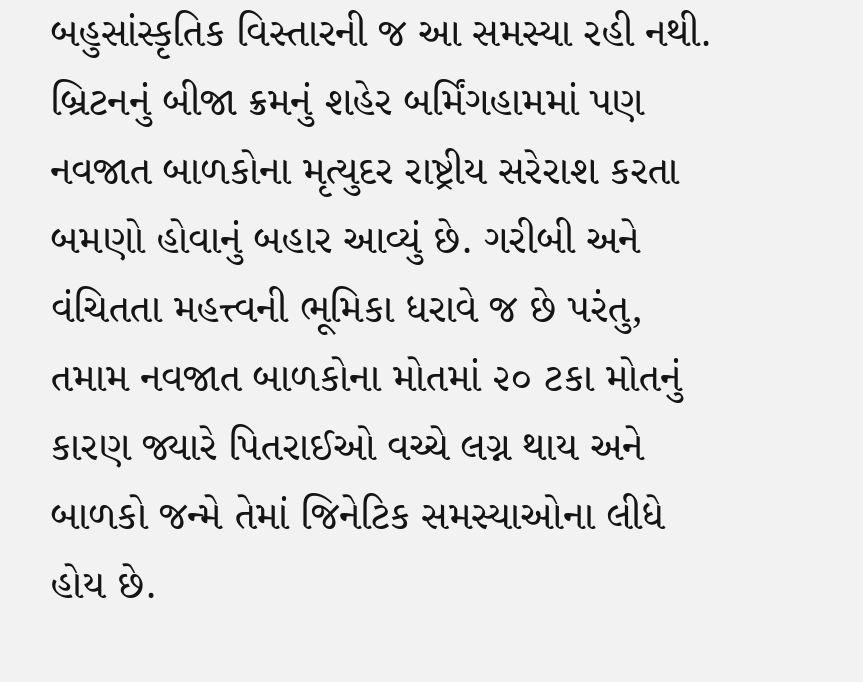બહુસાંસ્કૃતિક વિસ્તારની જ આ સમસ્યા રહી નથી. બ્રિટનનું બીજા ક્રમનું શહેર બર્મિંગહામમાં પણ નવજાત બાળકોના મૃત્યુદર રાષ્ટ્રીય સરેરાશ કરતા બમણો હોવાનું બહાર આવ્યું છે. ગરીબી અને વંચિતતા મહત્ત્વની ભૂમિકા ધરાવે જ છે પરંતુ, તમામ નવજાત બાળકોના મોતમાં ૨૦ ટકા મોતનું કારણ જ્યારે પિતરાઈઓ વચ્ચે લગ્ન થાય અને બાળકો જન્મે તેમાં જિનેટિક સમસ્યાઓના લીધે હોય છે.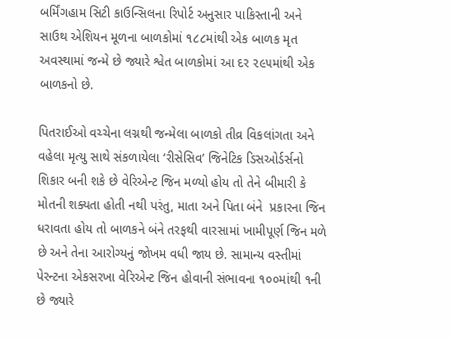બર્મિંગહામ સિટી કાઉન્સિલના રિપોર્ટ અનુસાર પાકિસ્તાની અને સાઉથ એશિયન મૂળના બાળકોમાં ૧૮૮માંથી એક બાળક મૃત અવસ્થામાં જન્મે છે જ્યારે શ્વેત બાળકોમાં આ દર ૨૯૫માંથી એક બાળકનો છે.

પિતરાઈઓ વચ્ચેના લગ્નથી જન્મેલા બાળકો તીવ્ર વિકલાંગતા અને વહેલા મૃત્યુ સાથે સંકળાયેલા ‘રીસેસિવ’ જિનેટિક ડિસઓર્ડર્સનો શિકાર બની શકે છે વેરિએન્ટ જિન મળ્યો હોય તો તેને બીમારી કે મોતની શક્યતા હોતી નથી પરંતુ, માતા અને પિતા બંને  પ્રકારના જિન ધરાવતા હોય તો બાળકને બંને તરફથી વારસામાં ખામીપૂર્ણ જિન મળે છે અને તેના આરોગ્યનું જોખમ વધી જાય છે. સામાન્ય વસ્તીમાં પેરન્ટના એકસરખા વેરિએન્ટ જિન હોવાની સંભાવના ૧૦૦માંથી ૧ની છે જ્યારે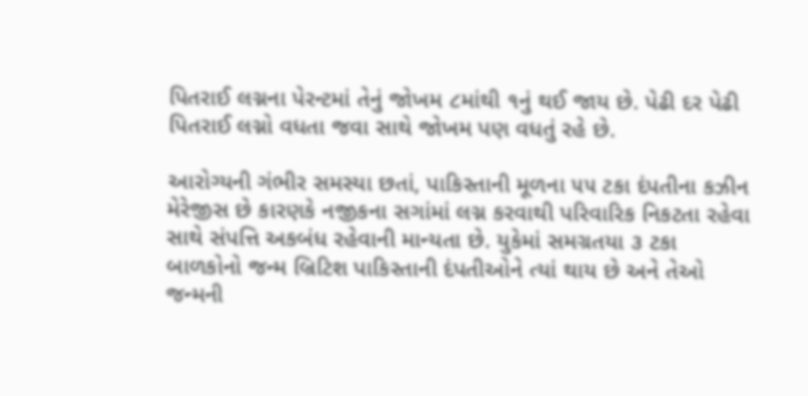પિતરાઈ લગ્નના પેરન્ટમાં તેનું જોખમ ૮માંથી ૧નું થઈ જાય છે. પેઢી દર પેઢી પિતરાઈ લગ્નો વધતા જવા સાથે જોખમ પણ વધતું રહે છે.

આરોગ્યની ગંભીર સમસ્યા છતાં, પાકિસ્તાની મૂળના ૫૫ ટકા દંપતીના કઝીન મેરેજીસ છે કારણકે નજીકના સગાંમાં લગ્ન કરવાથી પરિવારિક નિકટતા રહેવા સાથે સંપત્તિ અકબંધ રહેવાની માન્યતા છે. યુકેમાં સમગ્રતયા ૩ ટકા બાળકોનો જન્મ બ્રિટિશ પાકિસ્તાની દંપતીઓને ત્યાં થાય છે અને તેઓ જન્મની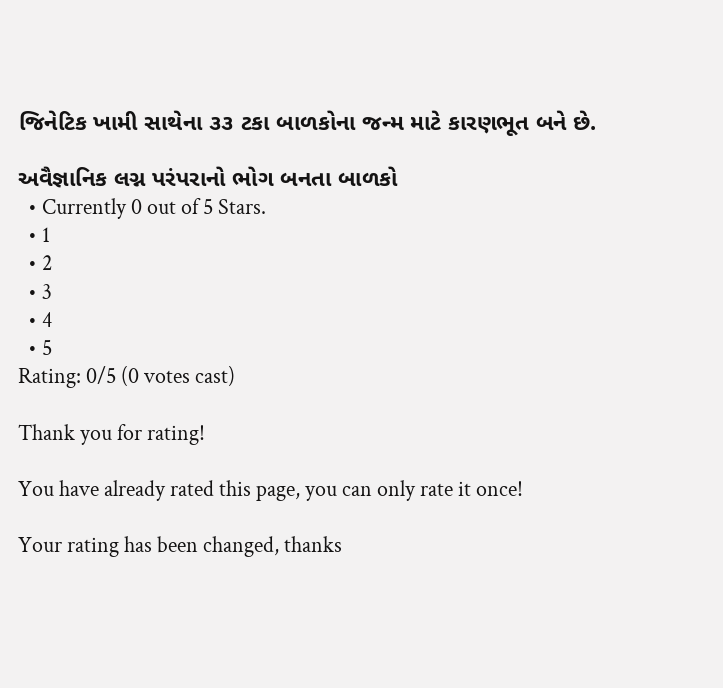જિનેટિક ખામી સાથેના ૩૩ ટકા બાળકોના જન્મ માટે કારણભૂત બને છે.

અવૈજ્ઞાનિક લગ્ન પરંપરાનો ભોગ બનતા બાળકો
  • Currently 0 out of 5 Stars.
  • 1
  • 2
  • 3
  • 4
  • 5
Rating: 0/5 (0 votes cast)

Thank you for rating!

You have already rated this page, you can only rate it once!

Your rating has been changed, thanks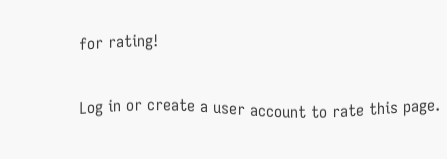for rating!

Log in or create a user account to rate this page.